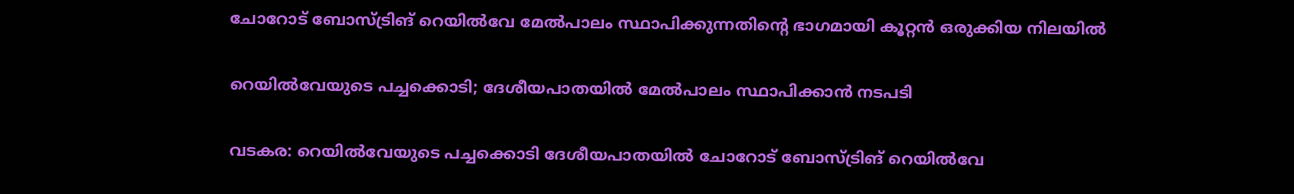ചോറോട് ബോസ്ട്രിങ് റെയിൽവേ മേൽപാലം സ്ഥാപിക്കുന്നതിന്റെ ഭാഗമായി കൂറ്റൻ ഒരുക്കിയ നിലയിൽ

റെയിൽവേയുടെ പച്ചക്കൊടി; ദേശീയപാതയിൽ മേൽപാലം സ്ഥാപിക്കാൻ നടപടി

വടകര: റെയിൽവേയുടെ പച്ചക്കൊടി ദേശീയപാതയിൽ ചോറോട് ബോസ്ട്രിങ് റെയിൽവേ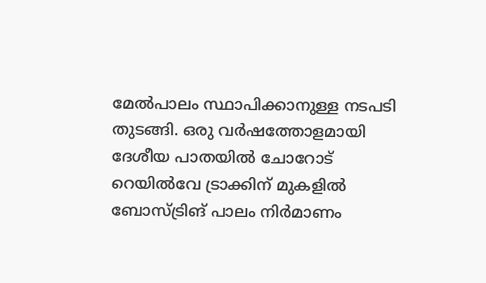മേൽപാലം സ്ഥാപിക്കാനുള്ള നടപടി തുടങ്ങി. ഒരു വർഷത്തോളമായി ദേശീയ പാതയിൽ ചോറോട് റെയിൽവേ ട്രാക്കിന് മുകളിൽ ബോസ്ട്രിങ് പാലം നിർമാണം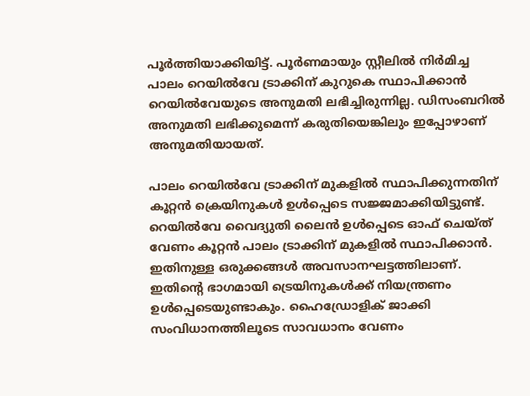പൂർത്തിയാക്കിയിട്ട്. പൂർണമായും സ്റ്റീലിൽ നിർമിച്ച പാലം റെയിൽവേ ട്രാക്കിന് കുറുകെ സ്ഥാപിക്കാൻ റെയിൽവേയുടെ അനുമതി ലഭിച്ചിരുന്നില്ല. ഡിസംബറിൽ അനുമതി ലഭിക്കുമെന്ന് കരുതിയെങ്കിലും ഇപ്പോഴാണ് അനുമതിയായത്.

പാലം റെയിൽവേ ട്രാക്കിന് മുകളിൽ സ്ഥാപിക്കുന്നതിന് കൂറ്റൻ ക്രെയിനുകൾ ഉൾപ്പെടെ സജ്ജമാക്കിയിട്ടുണ്ട്. റെയിൽവേ വൈദ്യുതി ലൈൻ ഉൾപ്പെടെ ഓഫ് ചെയ്ത് വേണം കൂറ്റൻ പാലം ട്രാക്കിന് മുകളിൽ സ്ഥാപിക്കാൻ. ഇതിനുള്ള ഒരുക്കങ്ങൾ അവസാനഘട്ടത്തിലാണ്. ഇതിന്റെ ഭാഗമായി ട്രെയിനുകൾക്ക് നിയന്ത്രണം ഉൾപ്പെടെയുണ്ടാകും. ഹൈഡ്രോളിക് ജാക്കി സംവിധാനത്തിലൂടെ സാവധാനം വേണം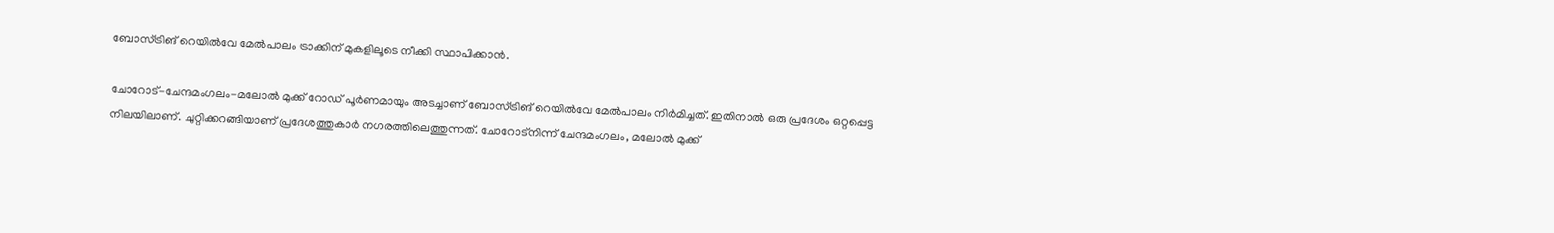ബോസ്ട്രിങ് റെയിൽവേ മേൽപാലം ട്രാക്കിന് മുകളിലൂടെ നീക്കി സ്ഥാപിക്കാൻ.

ചോറോട്-ചേന്ദമംഗലം-മലോൽ മുക്ക് റോഡ് പൂർണമായും അടച്ചാണ് ബോസ്ട്രിങ് റെയിൽവേ മേൽപാലം നിർമിച്ചത്. ഇതിനാൽ ഒരു പ്രദേശം ഒറ്റപ്പെട്ട നിലയിലാണ്. ചുറ്റിക്കറങ്ങിയാണ് പ്രദേശത്തുകാർ നഗരത്തിലെത്തുന്നത്. ചോറോട്നിന്ന് ചേന്ദമംഗലം, മലോൽ മുക്ക്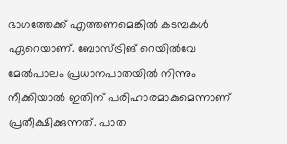ഭാഗത്തേക്ക് എത്തണമെങ്കിൽ കടമ്പകൾ ഏറെയാണ്. ബോസ്ട്രിങ് റെയിൽവേ മേൽപാലം പ്രധാനപാതയിൽ നിന്നും നീക്കിയാൽ ഇതിന് പരിഹാരമാകുമെന്നാണ് പ്രതീക്ഷിക്കുന്നത്. പാത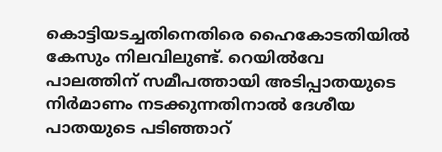കൊട്ടിയടച്ചതിനെതിരെ ഹൈകോടതിയിൽ കേസും നിലവിലുണ്ട്. റെയിൽവേ പാലത്തിന് സമീപത്തായി അടിപ്പാതയുടെ നിർമാണം നടക്കുന്നതിനാൽ ദേശീയ പാതയുടെ പടിഞ്ഞാറ്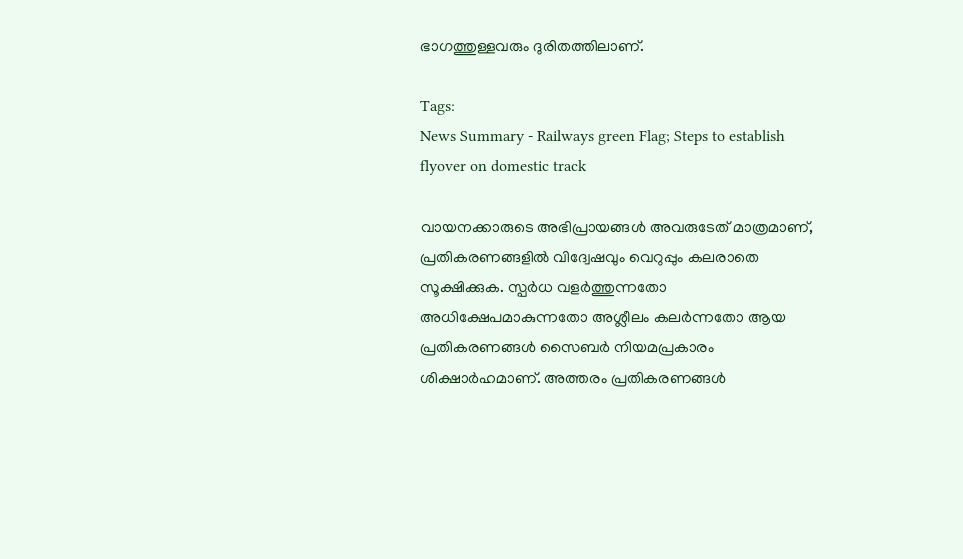ഭാഗത്തുള്ളവരും ദുരിതത്തിലാണ്.

Tags:
News Summary - Railways green Flag; Steps to establish flyover on domestic track

വായനക്കാരുടെ അഭിപ്രായങ്ങള്‍ അവരുടേത് മാത്രമാണ്, പ്രതികരണങ്ങളിൽ വിദ്വേഷവും വെറുപ്പും കലരാതെ സൂക്ഷിക്കുക. സ്പർധ വളർത്തുന്നതോ അധിക്ഷേപമാകുന്നതോ അശ്ലീലം കലർന്നതോ ആയ പ്രതികരണങ്ങൾ സൈബർ നിയമപ്രകാരം ശിക്ഷാർഹമാണ്. അത്തരം പ്രതികരണങ്ങൾ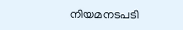നിയമനടപടി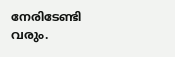നേരിടേണ്ടി വരും.